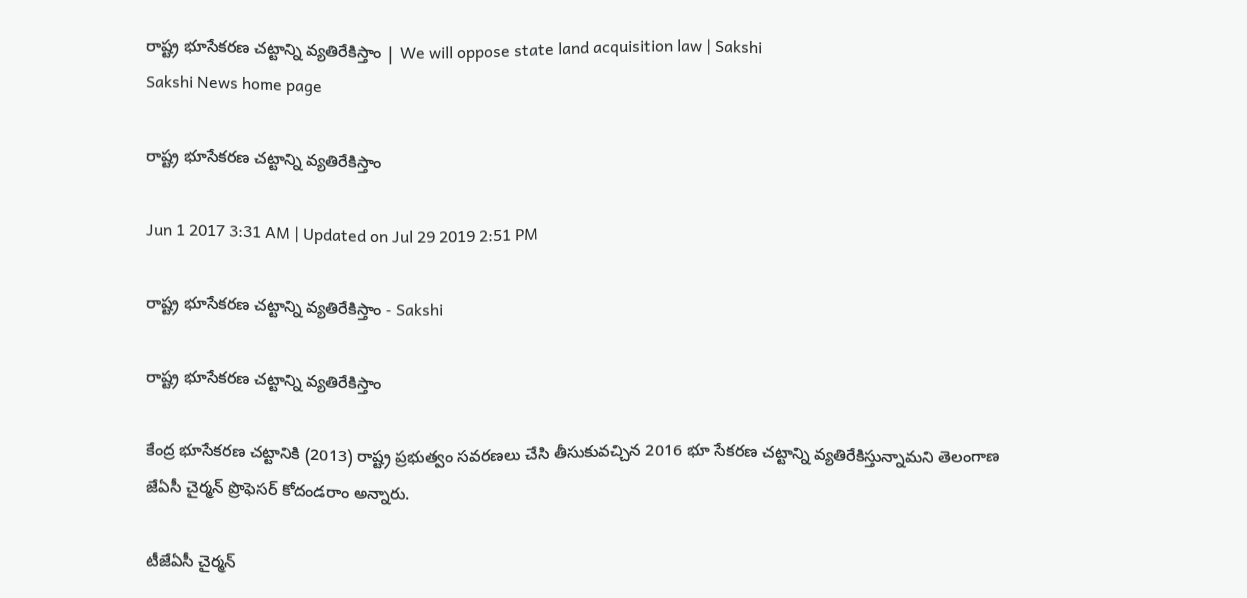రాష్ట్ర భూసేకరణ చట్టాన్ని వ్యతిరేకిస్తాం | We will oppose state land acquisition law | Sakshi
Sakshi News home page

రాష్ట్ర భూసేకరణ చట్టాన్ని వ్యతిరేకిస్తాం

Jun 1 2017 3:31 AM | Updated on Jul 29 2019 2:51 PM

రాష్ట్ర భూసేకరణ చట్టాన్ని వ్యతిరేకిస్తాం - Sakshi

రాష్ట్ర భూసేకరణ చట్టాన్ని వ్యతిరేకిస్తాం

కేంద్ర భూసేకరణ చట్టానికి (2013) రాష్ట్ర ప్రభుత్వం సవరణలు చేసి తీసుకువచ్చిన 2016 భూ సేకరణ చట్టాన్ని వ్యతిరేకిస్తున్నామని తెలంగాణ జేఏసీ చైర్మన్‌ ప్రొఫెసర్‌ కోదండరాం అన్నారు.

టీజేఏసీ చైర్మన్‌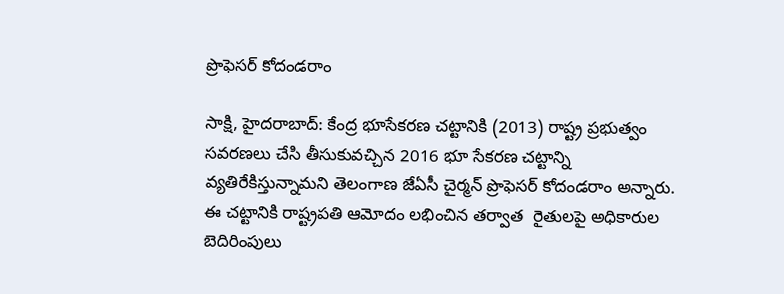ప్రొఫెసర్‌ కోదండరాం

సాక్షి, హైదరాబాద్‌: కేంద్ర భూసేకరణ చట్టానికి (2013) రాష్ట్ర ప్రభుత్వం సవరణలు చేసి తీసుకువచ్చిన 2016 భూ సేకరణ చట్టాన్ని వ్యతిరేకిస్తున్నామని తెలంగాణ జేఏసీ చైర్మన్‌ ప్రొఫెసర్‌ కోదండరాం అన్నారు. ఈ చట్టానికి రాష్ట్రపతి ఆమోదం లభించిన తర్వాత  రైతులపై అధికారుల బెదిరింపులు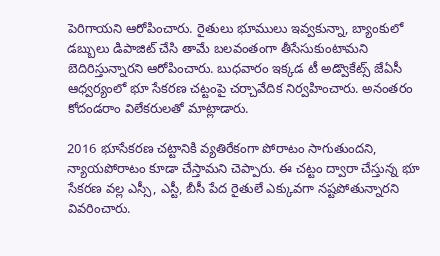పెరిగాయని ఆరోపించారు. రైతులు భూములు ఇవ్వకున్నా, బ్యాంకులో డబ్బులు డిపాజిట్‌ చేసి తామే బలవంతంగా తీసేసుకుంటామని బెదిరిస్తున్నారని ఆరోపించారు. బుధవారం ఇక్కడ టీ అడ్వొకేట్స్‌ జేఏసీ ఆధ్వర్యంలో భూ సేకరణ చట్టంపై చర్చావేదిక నిర్వహించారు. అనంతరం కోదండరాం విలేకరులతో మాట్లాడారు.

2016 భూసేకరణ చట్టానికి వ్యతిరేకంగా పోరాటం సాగుతుందని, న్యాయపోరాటం కూడా చేస్తామని చెప్పారు. ఈ చట్టం ద్వారా చేస్తున్న భూ సేకరణ వల్ల ఎస్సీ, ఎస్టీ, బీసీ పేద రైతులే ఎక్కువగా నష్టపోతున్నారని వివరించారు.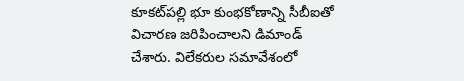కూకట్‌పల్లి భూ కుంభకోణాన్ని సీబీఐతో విచారణ జరిపించాలని డిమాండ్‌ చేశారు. విలేకరుల సమావేశంలో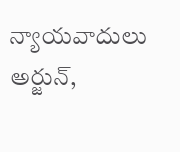న్యాయవాదులు అర్జున్,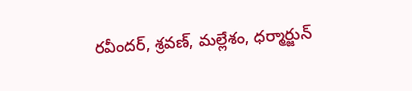రవీందర్, శ్రవణ్, మల్లేశం, ధర్మార్జున్‌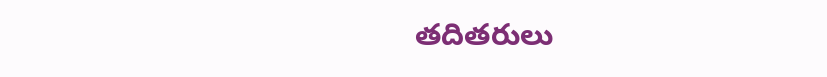తదితరులు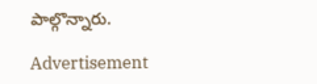పాల్గొన్నారు.

Advertisement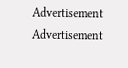Advertisement
Advertisement